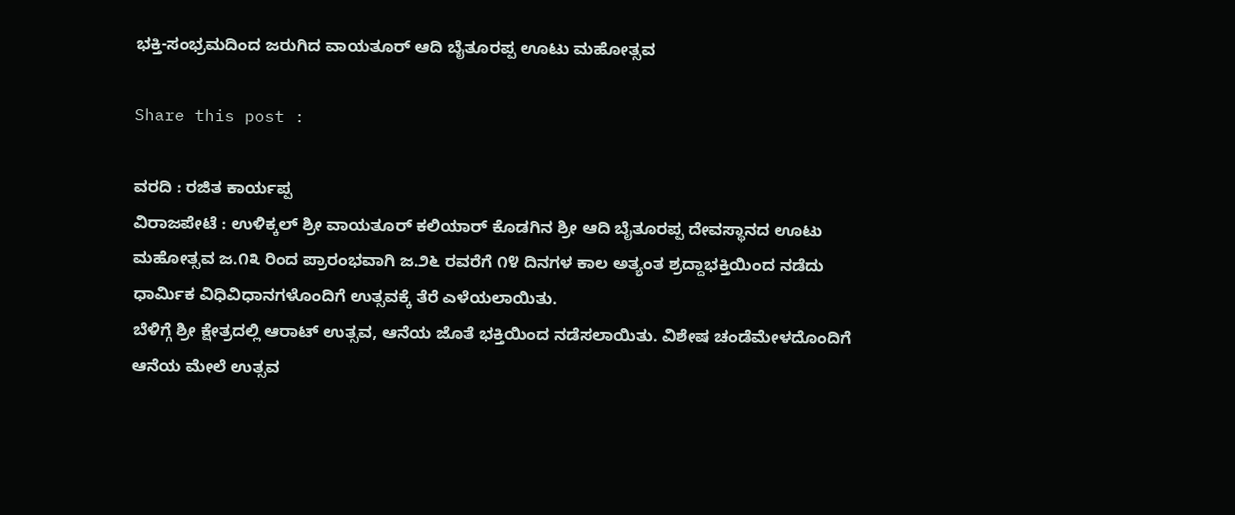ಭಕ್ತಿ-ಸಂಭ್ರಮದಿಂದ ಜರುಗಿದ ವಾಯತೂರ್ ಆದಿ ಬೈತೂರಪ್ಪ ಊಟು ಮಹೋತ್ಸವ

Share this post :

ವರದಿ : ರಜಿತ ಕಾರ್ಯಪ್ಪ
ವಿರಾಜಪೇಟೆ : ಉಳಿಕ್ಕಲ್ ಶ್ರೀ ವಾಯತೂರ್ ಕಲಿಯಾರ್ ಕೊಡಗಿನ ಶ್ರೀ ಆದಿ ಬೈತೂರಪ್ಪ ದೇವಸ್ಥಾನದ ಊಟು ಮಹೋತ್ಸವ ಜ.೧೩ ರಿಂದ ಪ್ರಾರಂಭವಾಗಿ ಜ.೨೬ ರವರೆಗೆ ೧೪ ದಿನಗಳ ಕಾಲ ಅತ್ಯಂತ ಶ್ರದ್ದಾಭಕ್ತಿಯಿಂದ ನಡೆದು ಧಾರ್ಮಿಕ ವಿಧಿವಿಧಾನಗಳೊಂದಿಗೆ ಉತ್ಸವಕ್ಕೆ ತೆರೆ ಎಳೆಯಲಾಯಿತು.
ಬೆಳಿಗ್ಗೆ ಶ್ರೀ ಕ್ಷೇತ್ರದಲ್ಲಿ ಆರಾಟ್ ಉತ್ಸವ, ಆನೆಯ ಜೊತೆ ಭಕ್ತಿಯಿಂದ ನಡೆಸಲಾಯಿತು. ವಿಶೇಷ ಚಂಡೆಮೇಳದೊಂದಿಗೆ ಆನೆಯ ಮೇಲೆ ಉತ್ಸವ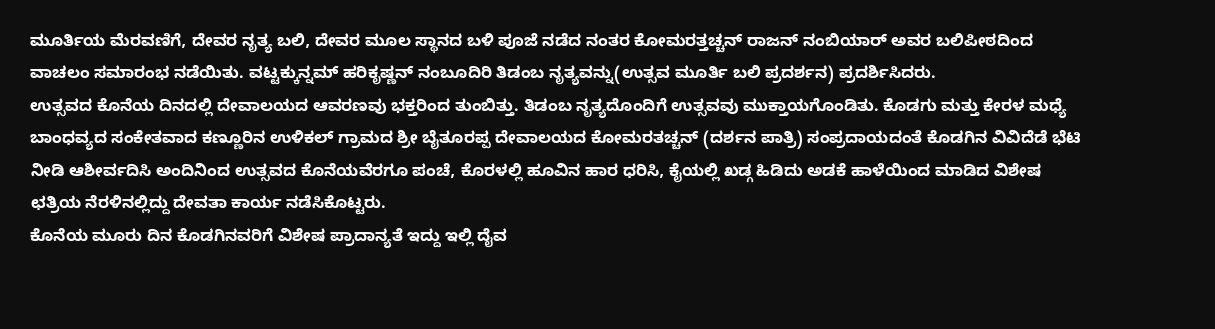ಮೂರ್ತಿಯ ಮೆರವಣಿಗೆ, ದೇವರ ನೃತ್ಯ ಬಲಿ, ದೇವರ ಮೂಲ ಸ್ಥಾನದ ಬಳಿ ಪೂಜೆ ನಡೆದ ನಂತರ ಕೋಮರತ್ತಚ್ಚನ್ ರಾಜನ್ ನಂಬಿಯಾರ್ ಅವರ ಬಲಿಪೀಠದಿಂದ ವಾಚಲಂ ಸಮಾರಂಭ ನಡೆಯಿತು. ವಟ್ಟಕ್ಕುನ್ನಮ್ ಹರಿಕೃಷ್ಣನ್ ನಂಬೂದಿರಿ ತಿಡಂಬ ನೃತ್ಯವನ್ನು(ಉತ್ಸವ ಮೂರ್ತಿ ಬಲಿ ಪ್ರದರ್ಶನ) ಪ್ರದರ್ಶಿಸಿದರು.
ಉತ್ಸವದ ಕೊನೆಯ ದಿನದಲ್ಲಿ ದೇವಾಲಯದ ಆವರಣವು ಭಕ್ತರಿಂದ ತುಂಬಿತ್ತು. ತಿಡಂಬ ನೃತ್ಯದೊಂದಿಗೆ ಉತ್ಸವವು ಮುಕ್ತಾಯಗೊಂಡಿತು. ಕೊಡಗು ಮತ್ತು ಕೇರಳ ಮಧ್ಯೆ ಬಾಂಧವ್ಯದ ಸಂಕೇತವಾದ ಕಣ್ಣೂರಿನ ಉಳಿಕಲ್ ಗ್ರಾಮದ ಶ್ರೀ ಬೈತೂರಪ್ಪ ದೇವಾಲಯದ ಕೋಮರತಚ್ಚನ್ (ದರ್ಶನ ಪಾತ್ರಿ) ಸಂಪ್ರದಾಯದಂತೆ ಕೊಡಗಿನ ವಿವಿದೆಡೆ ಭೆಟಿ ನೀಡಿ ಆಶೀರ್ವದಿಸಿ ಅಂದಿನಿಂದ ಉತ್ಸವದ ಕೊನೆಯವೆರಗೂ ಪಂಚೆ, ಕೊರಳಲ್ಲಿ ಹೂವಿನ ಹಾರ ಧರಿಸಿ, ಕೈಯಲ್ಲಿ ಖಡ್ಗ ಹಿಡಿದು ಅಡಕೆ ಹಾಳೆಯಿಂದ ಮಾಡಿದ ವಿಶೇಷ ಛತ್ರಿಯ ನೆರಳಿನಲ್ಲಿದ್ದು ದೇವತಾ ಕಾರ್ಯ ನಡೆಸಿಕೊಟ್ಟರು.
ಕೊನೆಯ ಮೂರು ದಿನ ಕೊಡಗಿನವರಿಗೆ ವಿಶೇಷ ಪ್ರಾದಾನ್ಯತೆ ಇದ್ದು ಇಲ್ಲಿ ದೈವ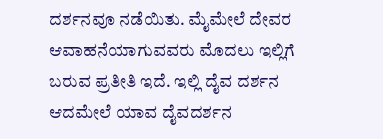ದರ್ಶನವೂ ನಡೆಯಿತು. ಮೈಮೇಲೆ ದೇವರ ಆವಾಹನೆಯಾಗುವವರು ಮೊದಲು ಇಲ್ಲಿಗೆ ಬರುವ ಪ್ರತೀತಿ ಇದೆ. ಇಲ್ಲಿ ದೈವ ದರ್ಶನ ಆದಮೇಲೆ ಯಾವ ದೈವದರ್ಶನ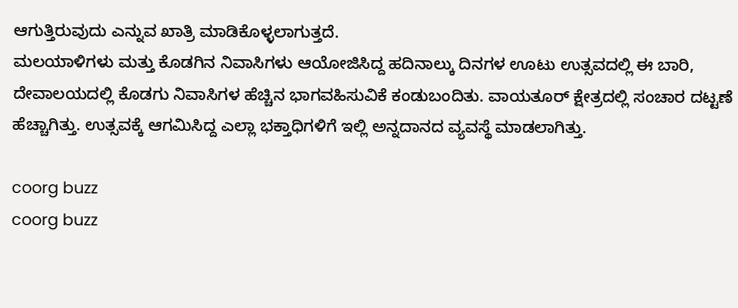ಆಗುತ್ತಿರುವುದು ಎನ್ನುವ ಖಾತ್ರಿ ಮಾಡಿಕೊಳ್ಳಲಾಗುತ್ತದೆ.
ಮಲಯಾಳಿಗಳು ಮತ್ತು ಕೊಡಗಿನ ನಿವಾಸಿಗಳು ಆಯೋಜಿಸಿದ್ದ ಹದಿನಾಲ್ಕು ದಿನಗಳ ಊಟು ಉತ್ಸವದಲ್ಲಿ ಈ ಬಾರಿ, ದೇವಾಲಯದಲ್ಲಿ ಕೊಡಗು ನಿವಾಸಿಗಳ ಹೆಚ್ಚಿನ ಭಾಗವಹಿಸುವಿಕೆ ಕಂಡುಬಂದಿತು. ವಾಯತೂರ್ ಕ್ಷೇತ್ರದಲ್ಲಿ ಸಂಚಾರ ದಟ್ಟಣೆ ಹೆಚ್ಚಾಗಿತ್ತು. ಉತ್ಸವಕ್ಕೆ ಆಗಮಿಸಿದ್ದ ಎಲ್ಲಾ ಭಕ್ತಾಧಿಗಳಿಗೆ ಇಲ್ಲಿ ಅನ್ನದಾನದ ವ್ಯವಸ್ಥೆ ಮಾಡಲಾಗಿತ್ತು.

coorg buzz
coorg buzz